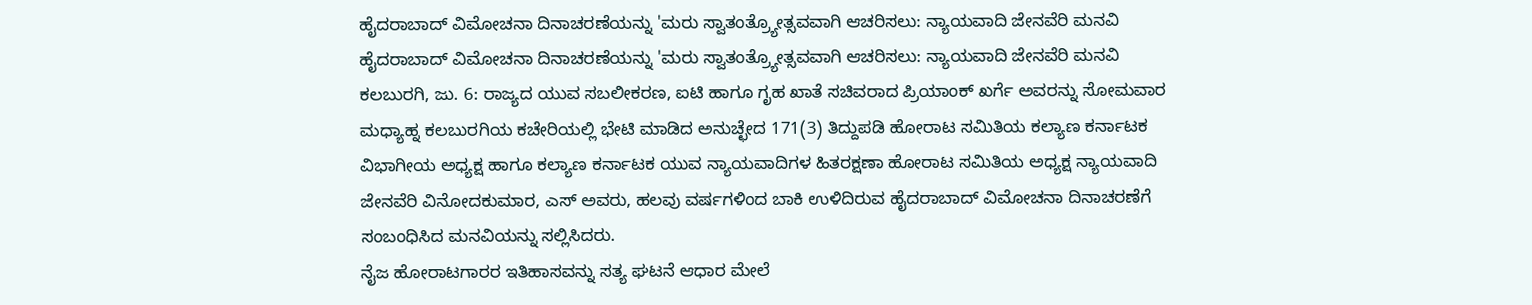ಹೈದರಾಬಾದ್ ವಿಮೋಚನಾ ದಿನಾಚರಣೆಯನ್ನು 'ಮರು ಸ್ವಾತಂತ್ರ್ಯೋತ್ಸವವಾಗಿ ಆಚರಿಸಲು: ನ್ಯಾಯವಾದಿ ಜೇನವೆರಿ ಮನವಿ
ಹೈದರಾಬಾದ್ ವಿಮೋಚನಾ ದಿನಾಚರಣೆಯನ್ನು 'ಮರು ಸ್ವಾತಂತ್ರ್ಯೋತ್ಸವವಾಗಿ ಆಚರಿಸಲು: ನ್ಯಾಯವಾದಿ ಜೇನವೆರಿ ಮನವಿ
ಕಲಬುರಗಿ, ಜು. 6: ರಾಜ್ಯದ ಯುವ ಸಬಲೀಕರಣ, ಐಟಿ ಹಾಗೂ ಗೃಹ ಖಾತೆ ಸಚಿವರಾದ ಪ್ರಿಯಾಂಕ್ ಖರ್ಗೆ ಅವರನ್ನು ಸೋಮವಾರ ಮಧ್ಯಾಹ್ನ ಕಲಬುರಗಿಯ ಕಚೇರಿಯಲ್ಲಿ ಭೇಟಿ ಮಾಡಿದ ಅನುಚ್ಛೇದ 171(3) ತಿದ್ದುಪಡಿ ಹೋರಾಟ ಸಮಿತಿಯ ಕಲ್ಯಾಣ ಕರ್ನಾಟಕ ವಿಭಾಗೀಯ ಅಧ್ಯಕ್ಷ ಹಾಗೂ ಕಲ್ಯಾಣ ಕರ್ನಾಟಕ ಯುವ ನ್ಯಾಯವಾದಿಗಳ ಹಿತರಕ್ಷಣಾ ಹೋರಾಟ ಸಮಿತಿಯ ಅಧ್ಯಕ್ಷ ನ್ಯಾಯವಾದಿ ಜೇನವೆರಿ ವಿನೋದಕುಮಾರ, ಎಸ್ ಅವರು, ಹಲವು ವರ್ಷಗಳಿಂದ ಬಾಕಿ ಉಳಿದಿರುವ ಹೈದರಾಬಾದ್ ವಿಮೋಚನಾ ದಿನಾಚರಣೆಗೆ ಸಂಬಂಧಿಸಿದ ಮನವಿಯನ್ನು ಸಲ್ಲಿಸಿದರು.
ನೈಜ ಹೋರಾಟಗಾರರ ಇತಿಹಾಸವನ್ನು ಸತ್ಯ ಘಟನೆ ಆಧಾರ ಮೇಲೆ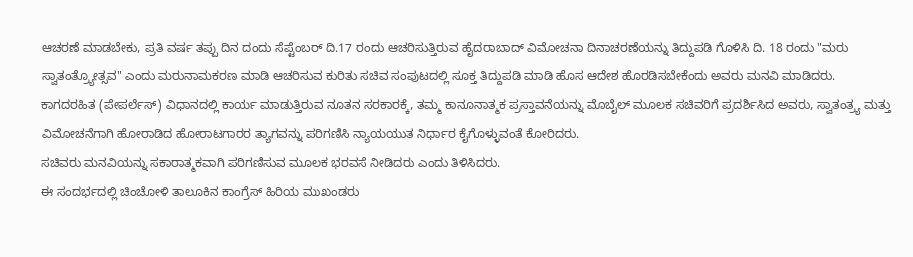ಆಚರಣೆ ಮಾಡಬೇಕು, ಪ್ರತಿ ವರ್ಷ ತಪ್ಪು ದಿನ ದಂದು ಸೆಪ್ಟೆಂಬರ್ ದಿ.17 ರಂದು ಆಚರಿಸುತ್ತಿರುವ ಹೈದರಾಬಾದ್ ವಿಮೋಚನಾ ದಿನಾಚರಣೆಯನ್ನು ತಿದ್ದುಪಡಿ ಗೊಳಿಸಿ ದಿ. 18 ರಂದು "ಮರು ಸ್ವಾತಂತ್ರ್ಯೋತ್ಸವ" ಎಂದು ಮರುನಾಮಕರಣ ಮಾಡಿ ಆಚರಿಸುವ ಕುರಿತು ಸಚಿವ ಸಂಪುಟದಲ್ಲಿ ಸೂಕ್ತ ತಿದ್ದುಪಡಿ ಮಾಡಿ ಹೊಸ ಆದೇಶ ಹೊರಡಿಸಬೇಕೆಂದು ಅವರು ಮನವಿ ಮಾಡಿದರು.
ಕಾಗದರಹಿತ (ಪೇಪರ್ಲೆಸ್) ವಿಧಾನದಲ್ಲಿ ಕಾರ್ಯ ಮಾಡುತ್ತಿರುವ ನೂತನ ಸರಕಾರಕ್ಕೆ, ತಮ್ಮ ಕಾನೂನಾತ್ಮಕ ಪ್ರಸ್ತಾವನೆಯನ್ನು ಮೊಬೈಲ್ ಮೂಲಕ ಸಚಿವರಿಗೆ ಪ್ರದರ್ಶಿಸಿದ ಅವರು, ಸ್ವಾತಂತ್ರ್ಯ ಮತ್ತು ವಿಮೋಚನೆಗಾಗಿ ಹೋರಾಡಿದ ಹೋರಾಟಗಾರರ ತ್ಯಾಗವನ್ನು ಪರಿಗಣಿಸಿ ನ್ಯಾಯಯುತ ನಿರ್ಧಾರ ಕೈಗೊಳ್ಳುವಂತೆ ಕೋರಿದರು.
ಸಚಿವರು ಮನವಿಯನ್ನು ಸಕಾರಾತ್ಮಕವಾಗಿ ಪರಿಗಣಿಸುವ ಮೂಲಕ ಭರವಸೆ ನೀಡಿದರು ಎಂದು ತಿಳಿಸಿದರು.
ಈ ಸಂದರ್ಭದಲ್ಲಿ ಚಿಂಚೋಳಿ ತಾಲೂಕಿನ ಕಾಂಗ್ರೆಸ್ ಹಿರಿಯ ಮುಖಂಡರು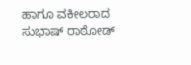ಹಾಗೂ ವಕೀಲರಾದ ಸುಭಾಷ್ ರಾಠೋಡ್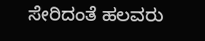ಸೇರಿದಂತೆ ಹಲವರು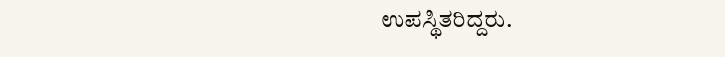ಉಪಸ್ಥಿತರಿದ್ದರು.